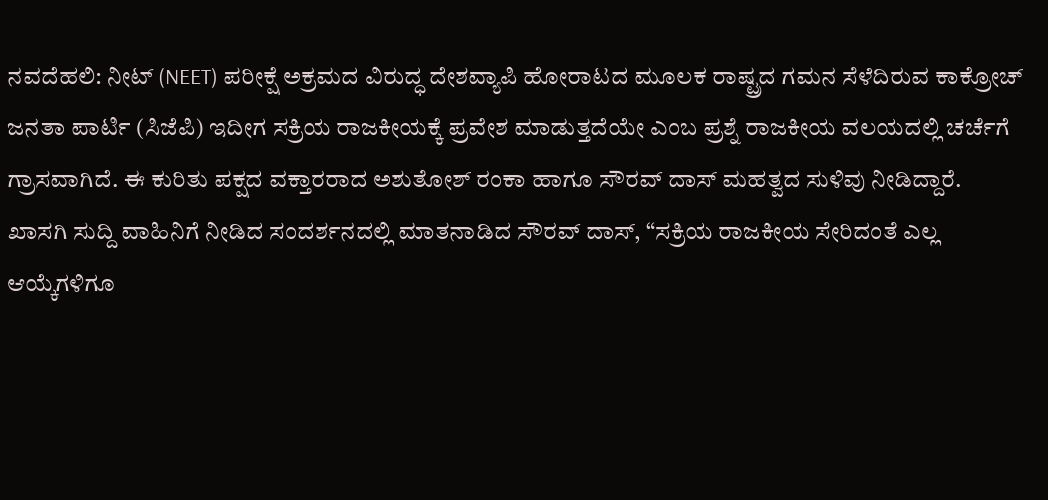ನವದೆಹಲಿ: ನೀಟ್ (NEET) ಪರೀಕ್ಷೆ ಅಕ್ರಮದ ವಿರುದ್ಧ ದೇಶವ್ಯಾಪಿ ಹೋರಾಟದ ಮೂಲಕ ರಾಷ್ಟ್ರದ ಗಮನ ಸೆಳೆದಿರುವ ಕಾಕ್ರೋಚ್ ಜನತಾ ಪಾರ್ಟಿ (ಸಿಜೆಪಿ) ಇದೀಗ ಸಕ್ರಿಯ ರಾಜಕೀಯಕ್ಕೆ ಪ್ರವೇಶ ಮಾಡುತ್ತದೆಯೇ ಎಂಬ ಪ್ರಶ್ನೆ ರಾಜಕೀಯ ವಲಯದಲ್ಲಿ ಚರ್ಚೆಗೆ ಗ್ರಾಸವಾಗಿದೆ. ಈ ಕುರಿತು ಪಕ್ಷದ ವಕ್ತಾರರಾದ ಅಶುತೋಶ್ ರಂಕಾ ಹಾಗೂ ಸೌರವ್ ದಾಸ್ ಮಹತ್ವದ ಸುಳಿವು ನೀಡಿದ್ದಾರೆ.
ಖಾಸಗಿ ಸುದ್ದಿ ವಾಹಿನಿಗೆ ನೀಡಿದ ಸಂದರ್ಶನದಲ್ಲಿ ಮಾತನಾಡಿದ ಸೌರವ್ ದಾಸ್, “ಸಕ್ರಿಯ ರಾಜಕೀಯ ಸೇರಿದಂತೆ ಎಲ್ಲ ಆಯ್ಕೆಗಳಿಗೂ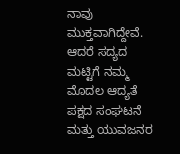ನಾವು ಮುಕ್ತವಾಗಿದ್ದೇವೆ. ಆದರೆ ಸದ್ಯದ ಮಟ್ಟಿಗೆ ನಮ್ಮ ಮೊದಲ ಆದ್ಯತೆ ಪಕ್ಷದ ಸಂಘಟನೆ ಮತ್ತು ಯುವಜನರ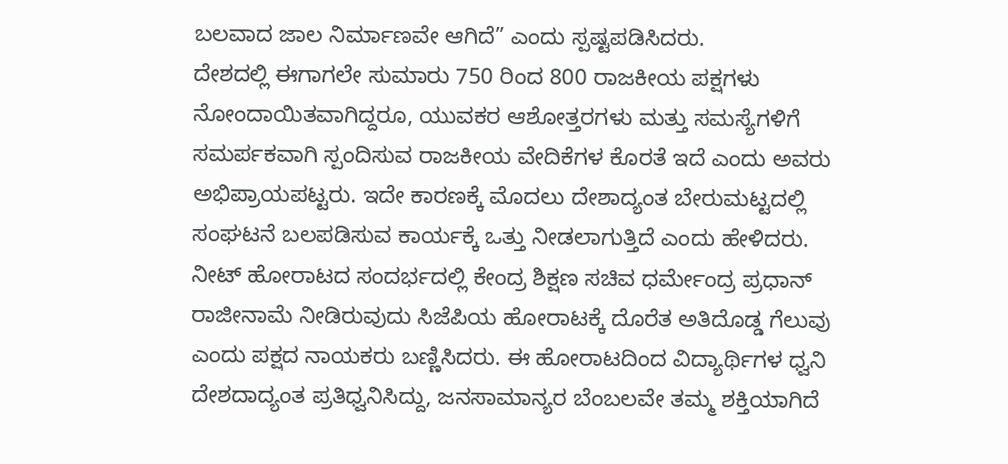ಬಲವಾದ ಜಾಲ ನಿರ್ಮಾಣವೇ ಆಗಿದೆ” ಎಂದು ಸ್ಪಷ್ಟಪಡಿಸಿದರು.
ದೇಶದಲ್ಲಿ ಈಗಾಗಲೇ ಸುಮಾರು 750 ರಿಂದ 800 ರಾಜಕೀಯ ಪಕ್ಷಗಳು ನೋಂದಾಯಿತವಾಗಿದ್ದರೂ, ಯುವಕರ ಆಶೋತ್ತರಗಳು ಮತ್ತು ಸಮಸ್ಯೆಗಳಿಗೆ ಸಮರ್ಪಕವಾಗಿ ಸ್ಪಂದಿಸುವ ರಾಜಕೀಯ ವೇದಿಕೆಗಳ ಕೊರತೆ ಇದೆ ಎಂದು ಅವರು ಅಭಿಪ್ರಾಯಪಟ್ಟರು. ಇದೇ ಕಾರಣಕ್ಕೆ ಮೊದಲು ದೇಶಾದ್ಯಂತ ಬೇರುಮಟ್ಟದಲ್ಲಿ ಸಂಘಟನೆ ಬಲಪಡಿಸುವ ಕಾರ್ಯಕ್ಕೆ ಒತ್ತು ನೀಡಲಾಗುತ್ತಿದೆ ಎಂದು ಹೇಳಿದರು.
ನೀಟ್ ಹೋರಾಟದ ಸಂದರ್ಭದಲ್ಲಿ ಕೇಂದ್ರ ಶಿಕ್ಷಣ ಸಚಿವ ಧರ್ಮೇಂದ್ರ ಪ್ರಧಾನ್ ರಾಜೀನಾಮೆ ನೀಡಿರುವುದು ಸಿಜೆಪಿಯ ಹೋರಾಟಕ್ಕೆ ದೊರೆತ ಅತಿದೊಡ್ಡ ಗೆಲುವು ಎಂದು ಪಕ್ಷದ ನಾಯಕರು ಬಣ್ಣಿಸಿದರು. ಈ ಹೋರಾಟದಿಂದ ವಿದ್ಯಾರ್ಥಿಗಳ ಧ್ವನಿ ದೇಶದಾದ್ಯಂತ ಪ್ರತಿಧ್ವನಿಸಿದ್ದು, ಜನಸಾಮಾನ್ಯರ ಬೆಂಬಲವೇ ತಮ್ಮ ಶಕ್ತಿಯಾಗಿದೆ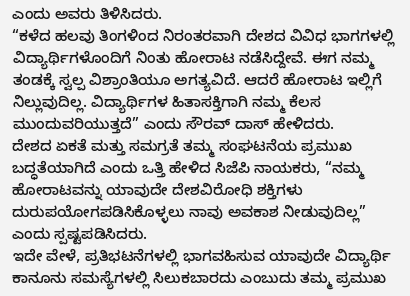ಎಂದು ಅವರು ತಿಳಿಸಿದರು.
“ಕಳೆದ ಹಲವು ತಿಂಗಳಿಂದ ನಿರಂತರವಾಗಿ ದೇಶದ ವಿವಿಧ ಭಾಗಗಳಲ್ಲಿ ವಿದ್ಯಾರ್ಥಿಗಳೊಂದಿಗೆ ನಿಂತು ಹೋರಾಟ ನಡೆಸಿದ್ದೇವೆ. ಈಗ ನಮ್ಮ ತಂಡಕ್ಕೆ ಸ್ವಲ್ಪ ವಿಶ್ರಾಂತಿಯೂ ಅಗತ್ಯವಿದೆ. ಆದರೆ ಹೋರಾಟ ಇಲ್ಲಿಗೆ ನಿಲ್ಲುವುದಿಲ್ಲ. ವಿದ್ಯಾರ್ಥಿಗಳ ಹಿತಾಸಕ್ತಿಗಾಗಿ ನಮ್ಮ ಕೆಲಸ ಮುಂದುವರಿಯುತ್ತದೆ” ಎಂದು ಸೌರವ್ ದಾಸ್ ಹೇಳಿದರು.
ದೇಶದ ಏಕತೆ ಮತ್ತು ಸಮಗ್ರತೆ ತಮ್ಮ ಸಂಘಟನೆಯ ಪ್ರಮುಖ ಬದ್ಧತೆಯಾಗಿದೆ ಎಂದು ಒತ್ತಿ ಹೇಳಿದ ಸಿಜೆಪಿ ನಾಯಕರು, “ನಮ್ಮ ಹೋರಾಟವನ್ನು ಯಾವುದೇ ದೇಶವಿರೋಧಿ ಶಕ್ತಿಗಳು ದುರುಪಯೋಗಪಡಿಸಿಕೊಳ್ಳಲು ನಾವು ಅವಕಾಶ ನೀಡುವುದಿಲ್ಲ” ಎಂದು ಸ್ಪಷ್ಟಪಡಿಸಿದರು.
ಇದೇ ವೇಳೆ, ಪ್ರತಿಭಟನೆಗಳಲ್ಲಿ ಭಾಗವಹಿಸುವ ಯಾವುದೇ ವಿದ್ಯಾರ್ಥಿ ಕಾನೂನು ಸಮಸ್ಯೆಗಳಲ್ಲಿ ಸಿಲುಕಬಾರದು ಎಂಬುದು ತಮ್ಮ ಪ್ರಮುಖ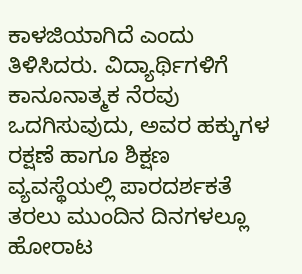ಕಾಳಜಿಯಾಗಿದೆ ಎಂದು ತಿಳಿಸಿದರು. ವಿದ್ಯಾರ್ಥಿಗಳಿಗೆ ಕಾನೂನಾತ್ಮಕ ನೆರವು ಒದಗಿಸುವುದು, ಅವರ ಹಕ್ಕುಗಳ ರಕ್ಷಣೆ ಹಾಗೂ ಶಿಕ್ಷಣ ವ್ಯವಸ್ಥೆಯಲ್ಲಿ ಪಾರದರ್ಶಕತೆ ತರಲು ಮುಂದಿನ ದಿನಗಳಲ್ಲೂ ಹೋರಾಟ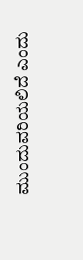ಮುಂದುವರಿಯಲಿದೆ ಎಂದು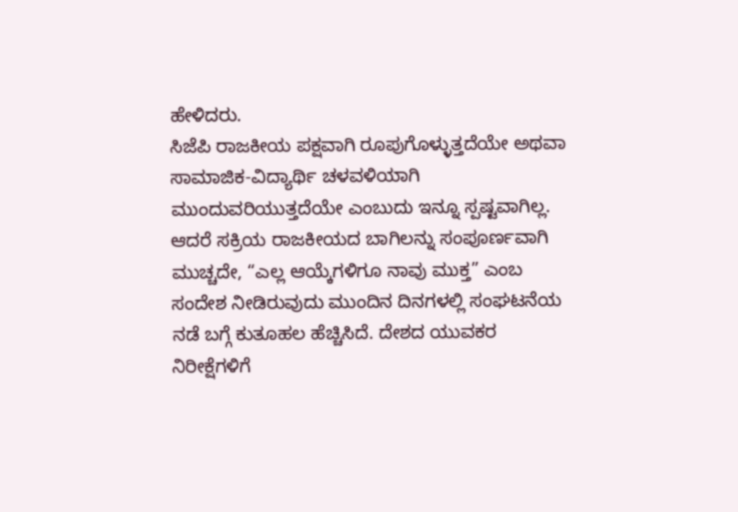ಹೇಳಿದರು.
ಸಿಜೆಪಿ ರಾಜಕೀಯ ಪಕ್ಷವಾಗಿ ರೂಪುಗೊಳ್ಳುತ್ತದೆಯೇ ಅಥವಾ ಸಾಮಾಜಿಕ-ವಿದ್ಯಾರ್ಥಿ ಚಳವಳಿಯಾಗಿ ಮುಂದುವರಿಯುತ್ತದೆಯೇ ಎಂಬುದು ಇನ್ನೂ ಸ್ಪಷ್ಟವಾಗಿಲ್ಲ. ಆದರೆ ಸಕ್ರಿಯ ರಾಜಕೀಯದ ಬಾಗಿಲನ್ನು ಸಂಪೂರ್ಣವಾಗಿ ಮುಚ್ಚದೇ, “ಎಲ್ಲ ಆಯ್ಕೆಗಳಿಗೂ ನಾವು ಮುಕ್ತ” ಎಂಬ ಸಂದೇಶ ನೀಡಿರುವುದು ಮುಂದಿನ ದಿನಗಳಲ್ಲಿ ಸಂಘಟನೆಯ ನಡೆ ಬಗ್ಗೆ ಕುತೂಹಲ ಹೆಚ್ಚಿಸಿದೆ. ದೇಶದ ಯುವಕರ ನಿರೀಕ್ಷೆಗಳಿಗೆ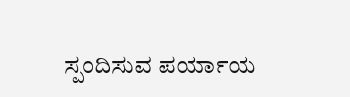ಸ್ಪಂದಿಸುವ ಪರ್ಯಾಯ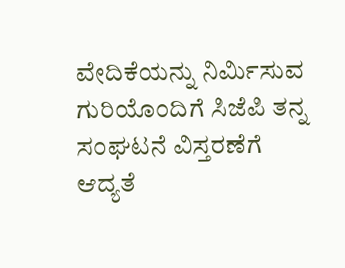ವೇದಿಕೆಯನ್ನು ನಿರ್ಮಿಸುವ ಗುರಿಯೊಂದಿಗೆ ಸಿಜೆಪಿ ತನ್ನ ಸಂಘಟನೆ ವಿಸ್ತರಣೆಗೆ ಆದ್ಯತೆ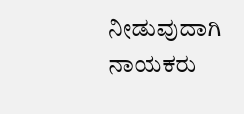ನೀಡುವುದಾಗಿ ನಾಯಕರು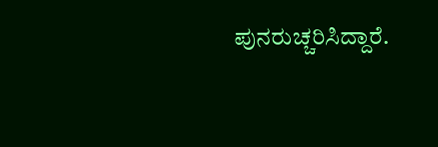ಪುನರುಚ್ಚರಿಸಿದ್ದಾರೆ.